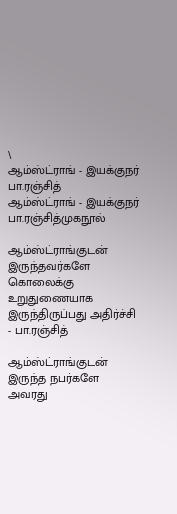\
ஆம்ஸ்ட்ராங் - இயக்குநர் பா.ரஞ்சித்
ஆம்ஸ்ட்ராங் - இயக்குநர் பா.ரஞ்சித்முகநூல்

ஆம்ஸ்ட்ராங்குடன் இருந்தவர்களே கொலைக்கு உறுதுணையாக இருந்திருப்பது அதிர்ச்சி - பா.ரஞ்சித்

ஆம்ஸ்ட்ராங்குடன் இருந்த நபர்களே அவரது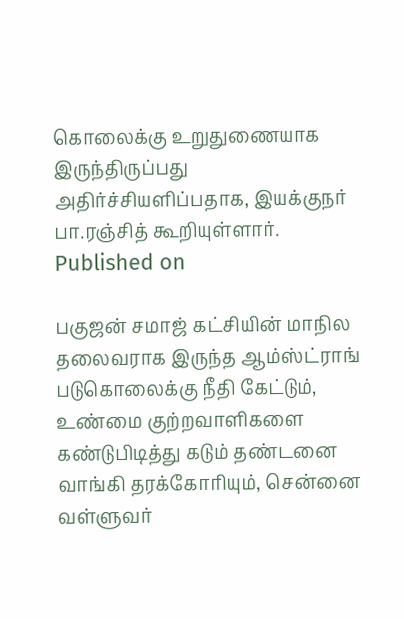கொலைக்கு உறுதுணையாக இருந்திருப்பது அதிர்ச்சியளிப்பதாக, இயக்குநர் பா.ரஞ்சித் கூறியுள்ளார்.
Published on

பகுஜன் சமாஜ் கட்சியின் மாநில தலைவராக இருந்த ஆம்ஸ்ட்ராங் படுகொலைக்கு நீதி கேட்டும், உண்மை குற்றவாளிகளை கண்டுபிடித்து கடும் தண்டனை வாங்கி தரக்கோரியும், சென்னை வள்ளுவர்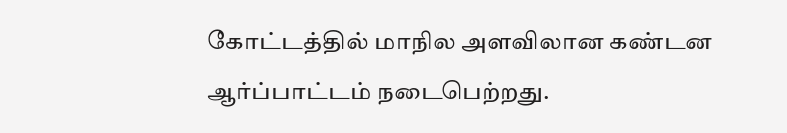கோட்டத்தில் மாநில அளவிலான கண்டன ஆர்ப்பாட்டம் நடைபெற்றது.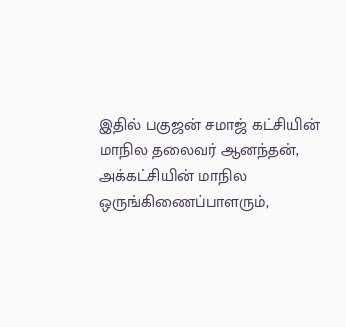இதில் பகுஜன் சமாஜ் கட்சியின் மாநில தலைவர் ஆனந்தன், அக்கட்சியின் மாநில ஒருங்கிணைப்பாளரும்,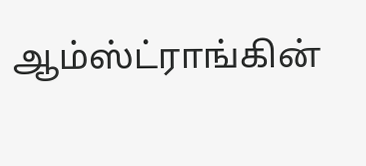ஆம்ஸ்ட்ராங்கின்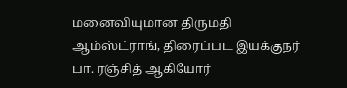மனைவியுமான திருமதி ஆம்ஸ்ட்ராங், திரைப்பட இயக்குநர் பா. ரஞ்சித் ஆகியோர்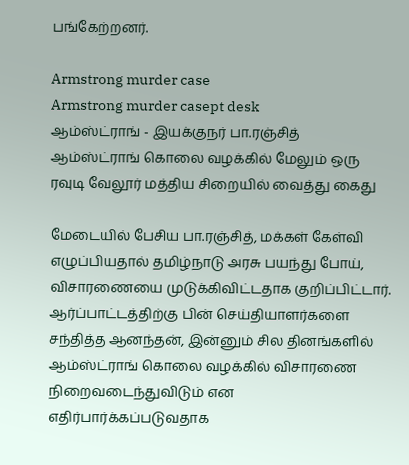பங்கேற்றனர்.

Armstrong murder case
Armstrong murder casept desk
ஆம்ஸ்ட்ராங் - இயக்குநர் பா.ரஞ்சித்
ஆம்ஸ்ட்ராங் கொலை வழக்கில் மேலும் ஒரு ரவுடி வேலூர் மத்திய சிறையில் வைத்து கைது

மேடையில் பேசிய பா.ரஞ்சித், மக்கள் கேள்வி எழுப்பியதால் தமிழ்நாடு அரசு பயந்து போய், விசாரணையை முடுக்கிவிட்டதாக குறிப்பிட்டார். ஆர்ப்பாட்டத்திற்கு பின் செய்தியாளர்களை சந்தித்த ஆனந்தன், இன்னும் சில தினங்களில் ஆம்ஸ்ட்ராங் கொலை வழக்கில் விசாரணை நிறைவடைந்துவிடும் என எதிர்பார்க்கப்படுவதாக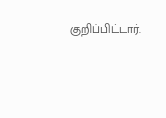குறிப்பிட்டார்.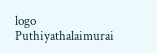logo
Puthiyathalaimurai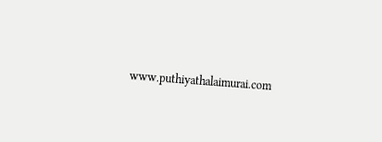www.puthiyathalaimurai.com